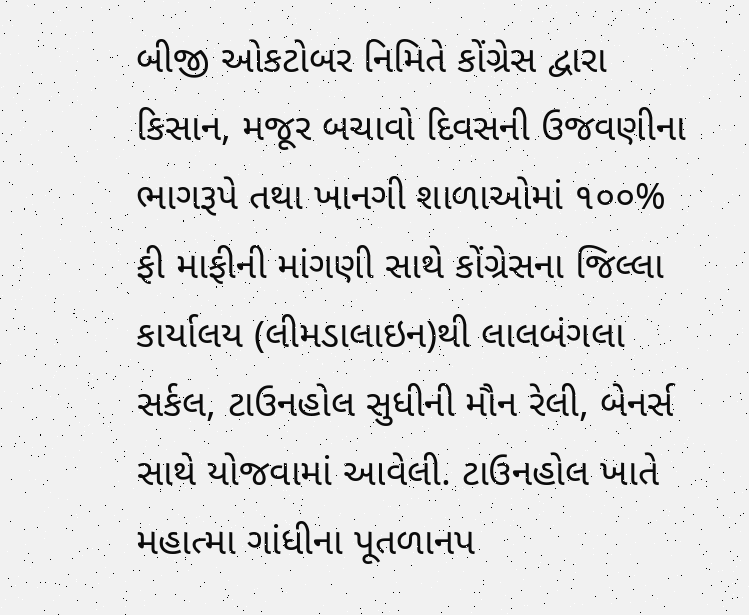બીજી ઓકટોબર નિમિતે કોંગ્રેસ દ્વારા કિસાન, મજૂર બચાવો દિવસની ઉજવણીના ભાગરૂપે તથા ખાનગી શાળાઓમાં ૧૦૦% ફી માફીની માંગણી સાથે કોંગ્રેસના જિલ્લા કાર્યાલય (લીમડાલાઇન)થી લાલબંગલા સર્કલ, ટાઉનહોલ સુધીની મૌન રેલી, બેનર્સ સાથે યોજવામાં આવેલી. ટાઉનહોલ ખાતે મહાત્મા ગાંધીના પૂતળાનપ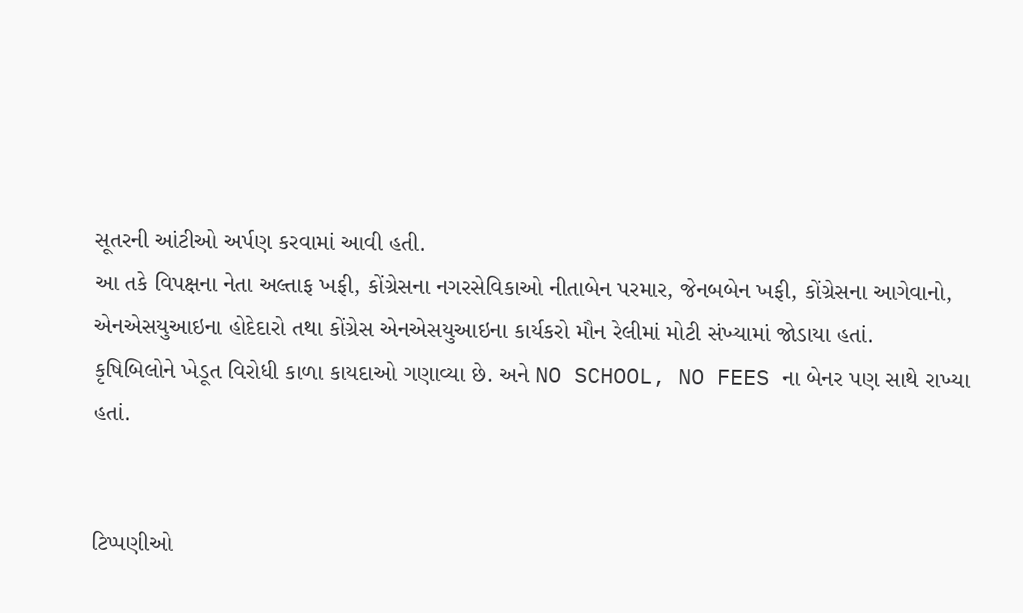સૂતરની આંટીઓ અર્પણ કરવામાં આવી હતી.
આ તકે વિપક્ષના નેતા અલ્તાફ ખફી, કોંગ્રેસના નગરસેવિકાઓ નીતાબેન પરમાર, જેનબબેન ખફી, કોંગ્રેસના આગેવાનો, એનએસયુઆઇના હોદેદારો તથા કોંગ્રેસ એનએસયુઆઇના કાર્યકરો મૌન રેલીમાં મોટી સંખ્યામાં જોડાયા હતાં.
કૃષિબિલોને ખેડૂત વિરોધી કાળા કાયદાઓ ગણાવ્યા છે. અને NO SCHOOL, NO FEES ના બેનર પણ સાથે રાખ્યા હતાં.


ટિપ્પણીઓ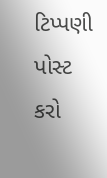ટિપ્પણી પોસ્ટ કરો